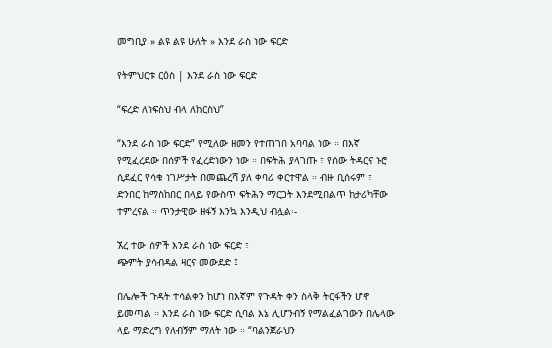መግቢያ » ልዩ ልዩ ሁለት » እንደ ራስ ነው ፍርድ

የትምህርቱ ርዕስ | እንደ ራስ ነው ፍርድ

“ፍረድ ለነፍስህ ብላ ለከርስህ”

“እንደ ራስ ነው ፍርድ” የሚለው ዘመን የተጠገበ አባባል ነው ። በእኛ የሚፈረደው በሰዎች የፈረድነውን ነው ። በፍትሕ ያላገጡ ፣ የሰው ትዳርና ኑሮ ሲደፈር የሳቁ ነገሥታት በመጨረሻ ያለ ቀባሪ ቀርተዋል ። ብዙ ቢሰሩም ፣ ድንበር ከማስከበር በላይ የውስጥ ፍትሕን ማርጋት እንደሚበልጥ ከታሪካቸው ተምረናል ። ጥንታዊው ዘፋኝ እንኳ እንዲህ ብሏል፡-

ኧረ ተው ሰዎች እንደ ራስ ነው ፍርድ ፣
ጭምት ያሳብዳል ዛርና መውደድ ፤

በሌሎች ጉዳት ተሳልቀን ከሆነ በእኛም የጉዳት ቀን ስላቅ ትርፋችን ሆኖ ይመጣል ። እንደ ራስ ነው ፍርድ ሲባል እኔ ሊሆንብኝ የማልፈልገውን በሌላው ላይ ማድረግ የለብኝም ማለት ነው ። “ባልንጀራህን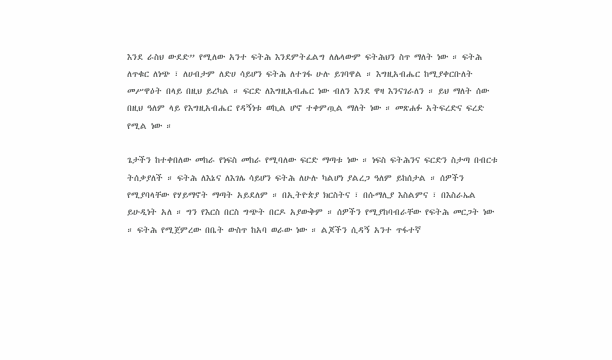እንደ ራስህ ውደድ” የሚለው አንተ ፍትሕ እንደምትፈልግ ለሌላውም ፍትሕህን ስጥ ማለት ነው ። ፍትሕ ለጥቁር ለነጭ ፣ ለሀብታም ለድሀ ሳይሆን ፍትሕ ለተገፋ ሁሉ ይገባዋል ። እግዚአብሔር ከሚያቀርቡለት መሥዋዕት በላይ በዚህ ይረካል ። ፍርድ ለእግዚአብሔር ነው ብለን እንደ ዋዛ እንናገራለን ። ይህ ማለት ሰው በዚህ ዓለም ላይ የእግዚአብሔር የዳኝነቱ ወኪል ሆኖ ተቀምጧል ማለት ነው ። መጽሐፉ አትፍረድና ፍረድ የሚል ነው ።

ጌታችን ከተቀበለው መከራ የነፍስ መከራ የሚባለው ፍርድ ማጣቱ ነው ። ነፍስ ፍትሕንና ፍርድን ስታጣ በብርቱ ትሰቃያለች ። ፍትሕ ለእኔና ለእገሌ ሳይሆን ፍትሕ ለሁሉ ካልሆነ ያልረጋ ዓለም ይከሰታል ። ሰዎችን የሚያባላቸው የሃይማኖት ማጣት አይደለም ። በኢትዮጵያ ክርስትና ፣ በሱማሊያ እስልምና ፣ በእስራኤል ይሁዲነት አለ ። ግን የእርስ በርስ ግጭት በርዶ አያውቅም ። ሰዎችን የሚያከባብራቸው የፍትሕ መርጋት ነው ። ፍትሕ የሚጀምረው በቤት ውስጥ ከአባ ወራው ነው ። ልጆችን ሲዳኝ አንተ ጥፋተኛ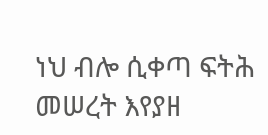ነህ ብሎ ሲቀጣ ፍትሕ መሠረት እየያዘ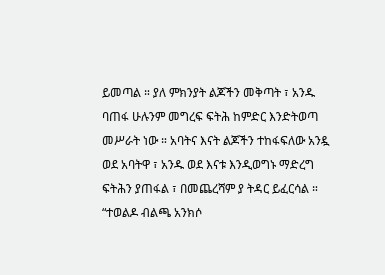ይመጣል ። ያለ ምክንያት ልጆችን መቅጣት ፣ አንዱ ባጠፋ ሁሉንም መግረፍ ፍትሕ ከምድር እንድትወጣ መሥራት ነው ። አባትና እናት ልጆችን ተከፋፍለው አንዷ ወደ አባትዋ ፣ አንዱ ወደ እናቱ እንዲወግኑ ማድረግ ፍትሕን ያጠፋል ፣ በመጨረሻም ያ ትዳር ይፈርሳል ። “ተወልዶ ብልጫ አንክሶ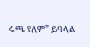ሩጫ የለም” ይባላል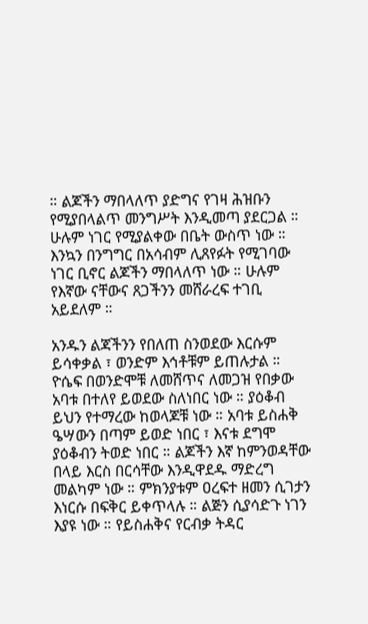። ልጆችን ማበላለጥ ያድግና የገዛ ሕዝቡን የሚያበላልጥ መንግሥት እንዲመጣ ያደርጋል ። ሁሉም ነገር የሚያልቀው በቤት ውስጥ ነው ። እንኳን በንግግር በአሳብም ሊጸየፉት የሚገባው ነገር ቢኖር ልጆችን ማበላለጥ ነው ። ሁሉም የእኛው ናቸውና ጸጋችንን መሸራረፍ ተገቢ አይደለም ።

አንዱን ልጃችንን የበለጠ ስንወደው እርሱም ይሳቀቃል ፣ ወንድም እኅቶቹም ይጠሉታል ። ዮሴፍ በወንድሞቹ ለመሸጥና ለመጋዝ የበቃው አባቱ በተለየ ይወደው ስለነበር ነው ። ያዕቆብ ይህን የተማረው ከወላጆቹ ነው ። አባቱ ይስሐቅ ዔሣውን በጣም ይወድ ነበር ፣ እናቱ ደግሞ ያዕቆብን ትወድ ነበር ። ልጆችን እኛ ከምንወዳቸው በላይ እርስ በርሳቸው እንዲዋደዱ ማድረግ መልካም ነው ። ምክንያቱም ዐረፍተ ዘመን ሲገታን እነርሱ በፍቅር ይቀጥላሉ ። ልጅን ሲያሳድጉ ነገን እያዩ ነው ። የይስሐቅና የርብቃ ትዳር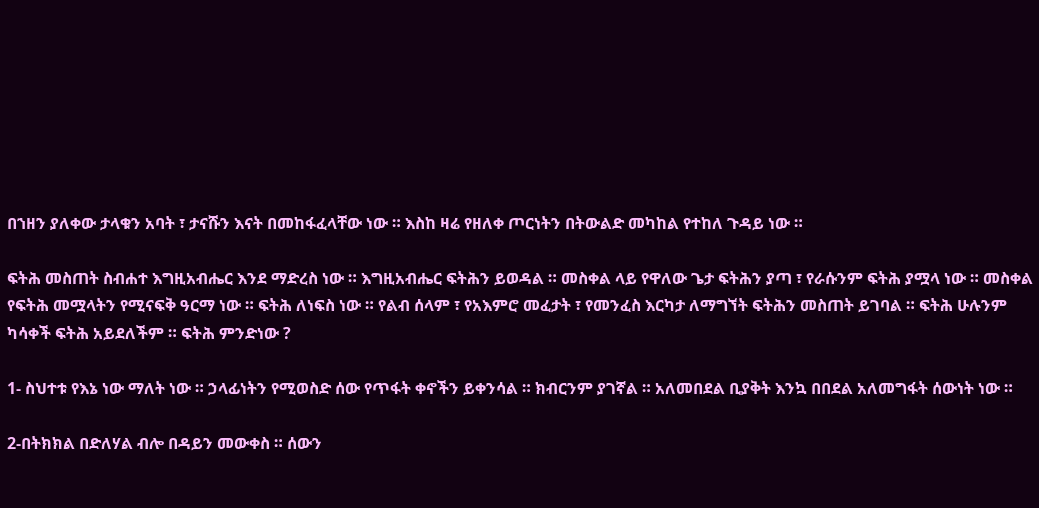በኀዘን ያለቀው ታላቁን አባት ፣ ታናሹን እናት በመከፋፈላቸው ነው ። እስከ ዛሬ የዘለቀ ጦርነትን በትውልድ መካከል የተከለ ጉዳይ ነው ።

ፍትሕ መስጠት ስብሐተ እግዚአብሔር እንደ ማድረስ ነው ። እግዚአብሔር ፍትሕን ይወዳል ። መስቀል ላይ የዋለው ጌታ ፍትሕን ያጣ ፣ የራሱንም ፍትሕ ያሟላ ነው ። መስቀል የፍትሕ መሟላትን የሚናፍቅ ዓርማ ነው ። ፍትሕ ለነፍስ ነው ። የልብ ሰላም ፣ የአእምሮ መፈታት ፣ የመንፈስ እርካታ ለማግኘት ፍትሕን መስጠት ይገባል ። ፍትሕ ሁሉንም ካሳቀች ፍትሕ አይደለችም ። ፍትሕ ምንድነው ?

1- ስህተቱ የእኔ ነው ማለት ነው ። ኃላፊነትን የሚወስድ ሰው የጥፋት ቀኖችን ይቀንሳል ። ክብርንም ያገኛል ። አለመበደል ቢያቅት እንኳ በበደል አለመግፋት ሰውነት ነው ።

2-በትክክል በድለሃል ብሎ በዳይን መውቀስ ። ሰውን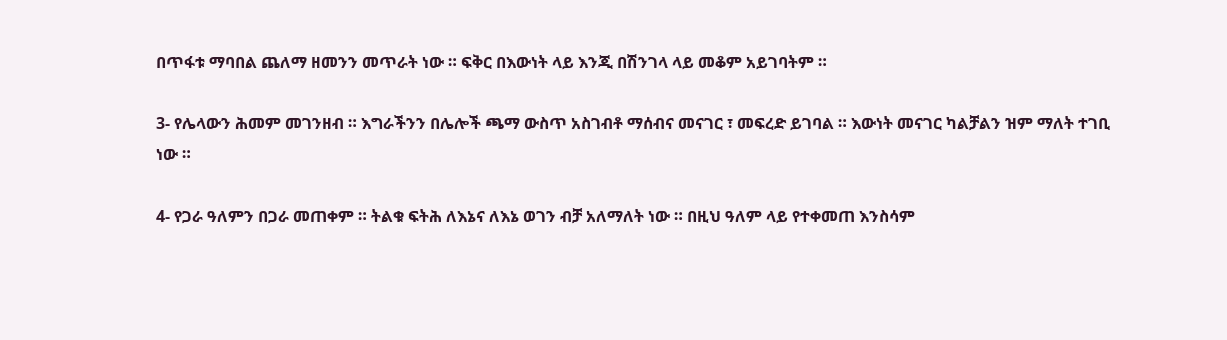በጥፋቱ ማባበል ጨለማ ዘመንን መጥራት ነው ። ፍቅር በእውነት ላይ እንጂ በሽንገላ ላይ መቆም አይገባትም ።

3- የሌላውን ሕመም መገንዘብ ። እግራችንን በሌሎች ጫማ ውስጥ አስገብቶ ማሰብና መናገር ፣ መፍረድ ይገባል ። እውነት መናገር ካልቻልን ዝም ማለት ተገቢ ነው ።

4- የጋራ ዓለምን በጋራ መጠቀም ። ትልቁ ፍትሕ ለእኔና ለእኔ ወገን ብቻ አለማለት ነው ። በዚህ ዓለም ላይ የተቀመጠ እንስሳም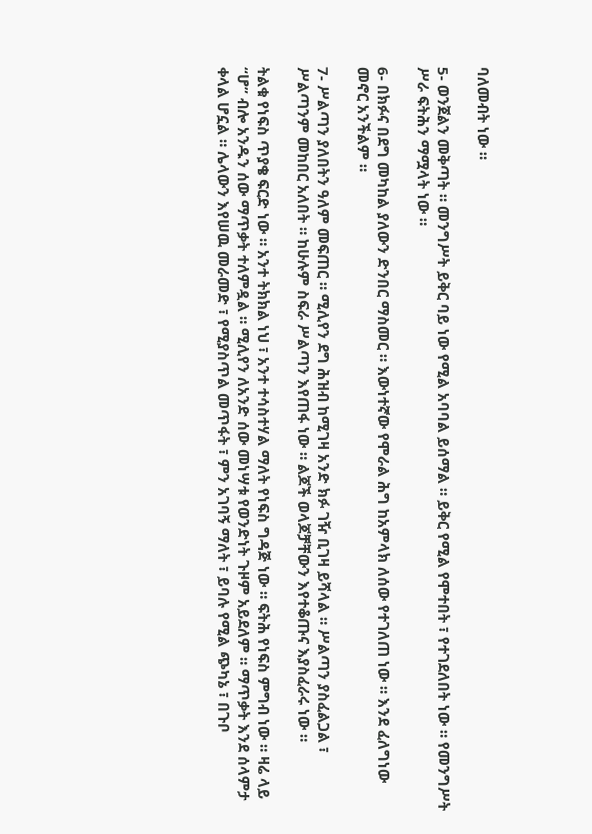ባለመብት ነው ።

5- ወንጀልን መቅጣት ። መንግሥት ይቅር ባይ ነው የሚል አባባል ይሰማል ። ይቅር የሚል የሞተበት ፣ የተገደለበት ነው ። የመንግሥት ሥራ ፍትሕን ማሟላት ነው ።

6- በክፉና በደግ መካከል ያለውን ድንበር ማስመር ። እውነተኛው የሞራል ሕግ ከአምላክ ለሰው የተገለጠ ነው ። እንደ ፈለግነው መኖር አንችልም ።

7- ሥልጣን ያለበትን ዓለም መፍጠር ። ሚሊየን ደግ ሕዝብ ከሚገዛ አንድ ክፉ ገዥ ቢገዛ ይሻላል ። ሥልጣን ያስፈልጋል ፣ ሥልጣንም መከበር አለበት ። ከሁሉም ስፍራ ሥልጣን እየጠፋ ነው ። ልጆች ወላጆቻቸውን እየተቆጡና እያስፈራሩ ነው ።

ትልቁ የነፍስ ጥያቄ ፍርድ ነው ። አንተ ትክክል ነህ ፣ አንተ ተሳስተሃል ማለት የነፍስ ግዳጅ ነው ። ፍትሕ የነፍስ ምግብ ነው ። ዛሬ ላይ “ሆ” ብሎ አንዱን ሰው ማጥቃት ተለምዷል ። ሚሊየን ለአንድ ሰው መነሣቱ የወንድነት ጉዞም አይደለም ። ማጥቃት እንደ ሰላምታ ቀላል ሆኗል ። ሌላውን እየሠዉ መራመድ ፣ የሚያስጥል መጥፋት ፣ ምን አገባኝ ማለት ፣ ይባሉ የሚል ጭካኔ ፣ በጉቦ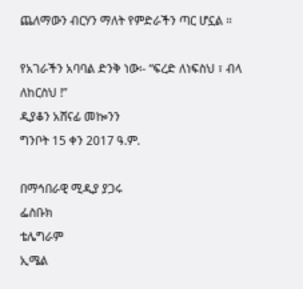ጨለማውን ብርሃን ማለት የምድራችን ጣር ሆኗል ።

የአገራችን አባባል ድንቅ ነው፡- “ፍረድ ለነፍስህ ፣ ብላ ለከርስህ !”
ዲያቆን አሸናፊ መኰንን
ግንቦት 15 ቀን 2017 ዓ.ም.

በማኅበራዊ ሚዲያ ያጋሩ
ፌስቡክ
ቴሌግራም
ኢሜል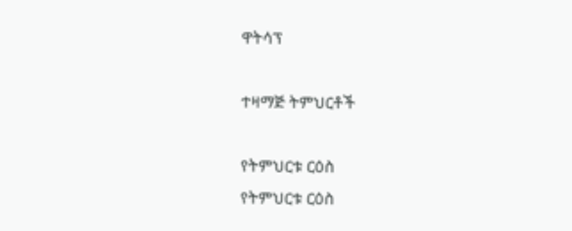ዋትሳፕ

ተዛማጅ ትምህርቶች

የትምህርቱ ርዕስ
የትምህርቱ ርዕስ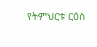የትምህርቱ ርዕስ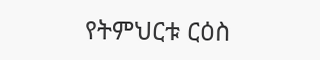የትምህርቱ ርዕስ